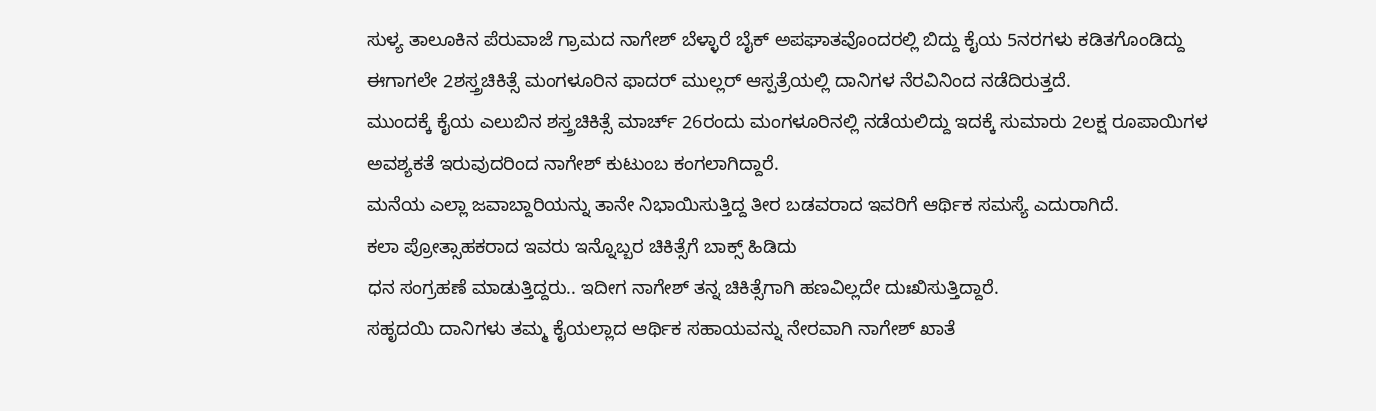ಸುಳ್ಯ ತಾಲೂಕಿನ ಪೆರುವಾಜೆ ಗ್ರಾಮದ ನಾಗೇಶ್ ಬೆಳ್ಳಾರೆ ಬೈಕ್ ಅಪಘಾತವೊಂದರಲ್ಲಿ ಬಿದ್ದು ಕೈಯ 5ನರಗಳು ಕಡಿತಗೊಂಡಿದ್ದು ಈಗಾಗಲೇ 2ಶಸ್ತ್ರಚಿಕಿತ್ಸೆ ಮಂಗಳೂರಿನ ಫಾದರ್ ಮುಲ್ಲರ್ ಆಸ್ಪತ್ರೆಯಲ್ಲಿ ದಾನಿಗಳ ನೆರವಿನಿಂದ ನಡೆದಿರುತ್ತದೆ.
ಮುಂದಕ್ಕೆ ಕೈಯ ಎಲುಬಿನ ಶಸ್ತ್ರಚಿಕಿತ್ಸೆ ಮಾರ್ಚ್ 26ರಂದು ಮಂಗಳೂರಿನಲ್ಲಿ ನಡೆಯಲಿದ್ದು ಇದಕ್ಕೆ ಸುಮಾರು 2ಲಕ್ಷ ರೂಪಾಯಿಗಳ ಅವಶ್ಯಕತೆ ಇರುವುದರಿಂದ ನಾಗೇಶ್ ಕುಟುಂಬ ಕಂಗಲಾಗಿದ್ದಾರೆ.
ಮನೆಯ ಎಲ್ಲಾ ಜವಾಬ್ದಾರಿಯನ್ನು ತಾನೇ ನಿಭಾಯಿಸುತ್ತಿದ್ದ ತೀರ ಬಡವರಾದ ಇವರಿಗೆ ಆರ್ಥಿಕ ಸಮಸ್ಯೆ ಎದುರಾಗಿದೆ.
ಕಲಾ ಪ್ರೋತ್ಸಾಹಕರಾದ ಇವರು ಇನ್ನೊಬ್ಬರ ಚಿಕಿತ್ಸೆಗೆ ಬಾಕ್ಸ್ ಹಿಡಿದು
ಧನ ಸಂಗ್ರಹಣೆ ಮಾಡುತ್ತಿದ್ದರು.. ಇದೀಗ ನಾಗೇಶ್ ತನ್ನ ಚಿಕಿತ್ಸೆಗಾಗಿ ಹಣವಿಲ್ಲದೇ ದುಃಖಿಸುತ್ತಿದ್ದಾರೆ.
ಸಹೃದಯಿ ದಾನಿಗಳು ತಮ್ಮ ಕೈಯಲ್ಲಾದ ಆರ್ಥಿಕ ಸಹಾಯವನ್ನು ನೇರವಾಗಿ ನಾಗೇಶ್ ಖಾತೆ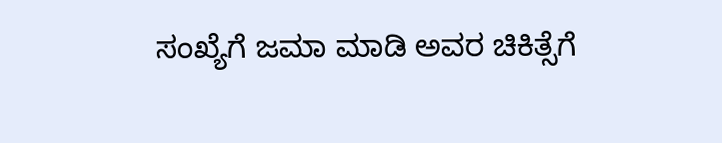ಸಂಖ್ಯೆಗೆ ಜಮಾ ಮಾಡಿ ಅವರ ಚಿಕಿತ್ಸೆಗೆ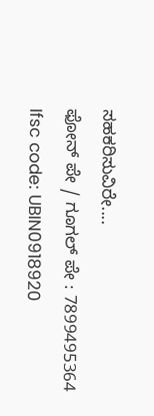ಸಹಕರಿಸುವಿರೇ....
ಫೋನ್ ಪೇ / ಗೂಗಲ್ ಪೇ : 7899495364
Ifsc code: UBIN0918920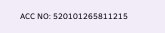ACC NO: 520101265811215